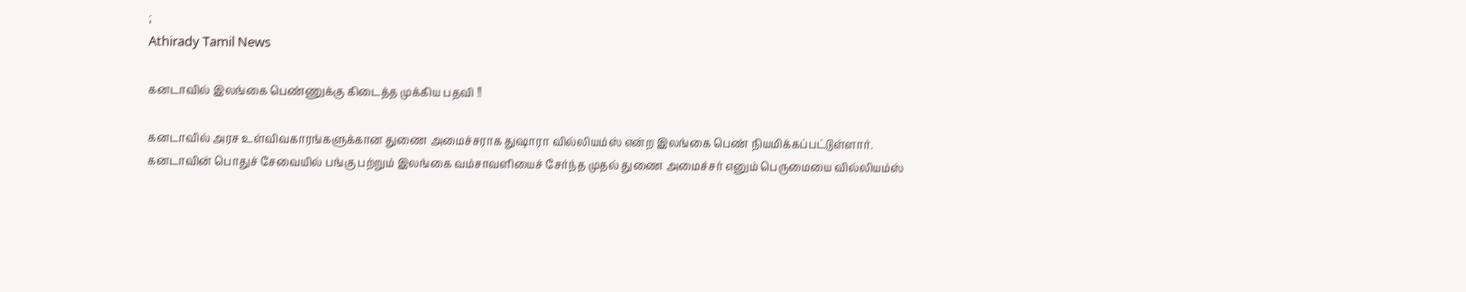;
Athirady Tamil News

கனடாவில் இலங்கை பெண்ணுக்கு கிடைத்த முக்கிய பதவி !!

கனடாவில் அரச உள்விவகாரங்களுக்கான துணை அமைச்சராக துஷாரா வில்லியம்ஸ் என்ற இலங்கை பெண் நியமிக்கப்பட்டுள்ளார். கனடாவின் பொதுச் சேவையில் பங்கு பற்றும் இலங்கை வம்சாவளியைச் சேர்ந்த முதல் துணை அமைச்சர் எனும் பெருமையை வில்லியம்ஸ்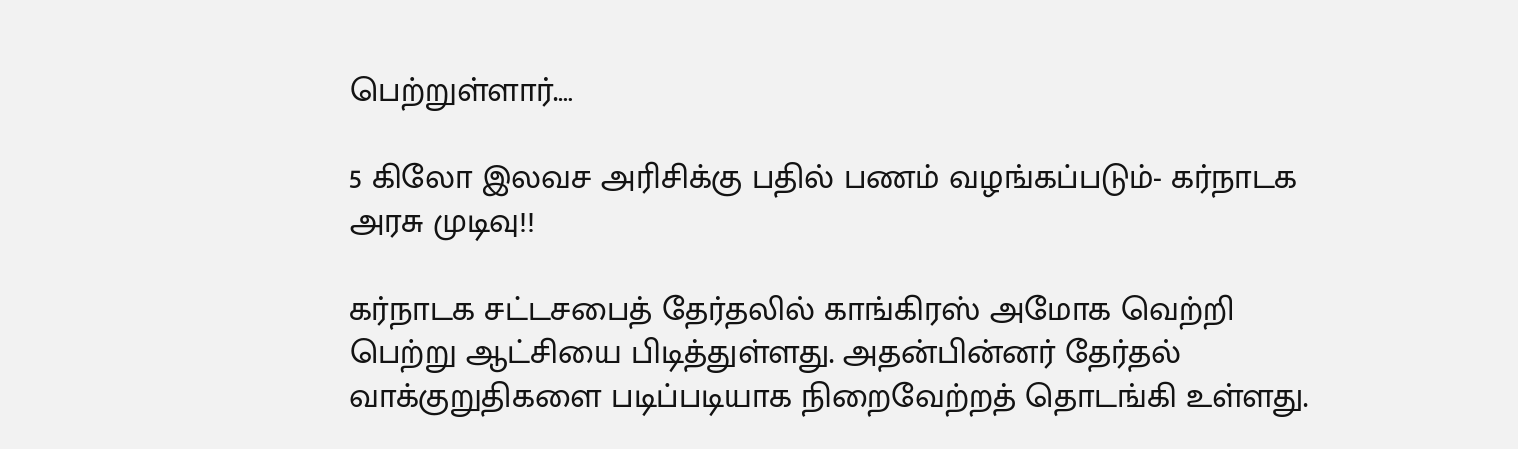பெற்றுள்ளார்.…

5 கிலோ இலவச அரிசிக்கு பதில் பணம் வழங்கப்படும்- கர்நாடக அரசு முடிவு!!

கர்நாடக சட்டசபைத் தேர்தலில் காங்கிரஸ் அமோக வெற்றி பெற்று ஆட்சியை பிடித்துள்ளது. அதன்பின்னர் தேர்தல் வாக்குறுதிகளை படிப்படியாக நிறைவேற்றத் தொடங்கி உள்ளது.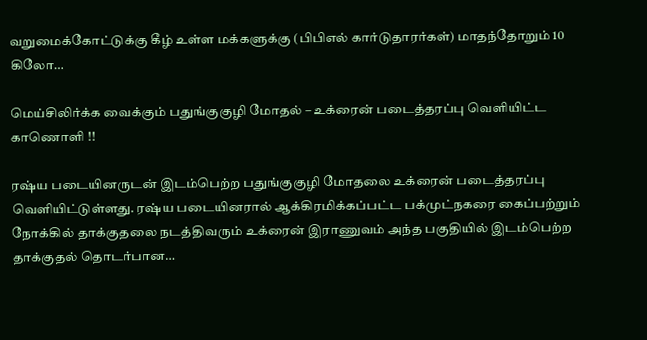வறுமைக்கோட்டுக்கு கீழ் உள்ள மக்களுக்கு (பிபிஎல் கார்டுதாரர்கள்) மாதந்தோறும் 10 கிலோ…

மெய்சிலிர்க்க வைக்கும் பதுங்குகுழி மோதல் – உக்ரைன் படைத்தரப்பு வெளியிட்ட காணொளி !!

ரஷ்ய படையினருடன் இடம்பெற்ற பதுங்குகுழி மோதலை உக்ரைன் படைத்தரப்பு வெளியிட்டுள்ளது. ரஷ்ய படையினரால் ஆக்கிரமிக்கப்பட்ட பக்முட்நகரை கைப்பற்றும் நோக்கில் தாக்குதலை நடத்திவரும் உக்ரைன் இராணுவம் அந்த பகுதியில் இடம்பெற்ற தாக்குதல் தொடர்பான…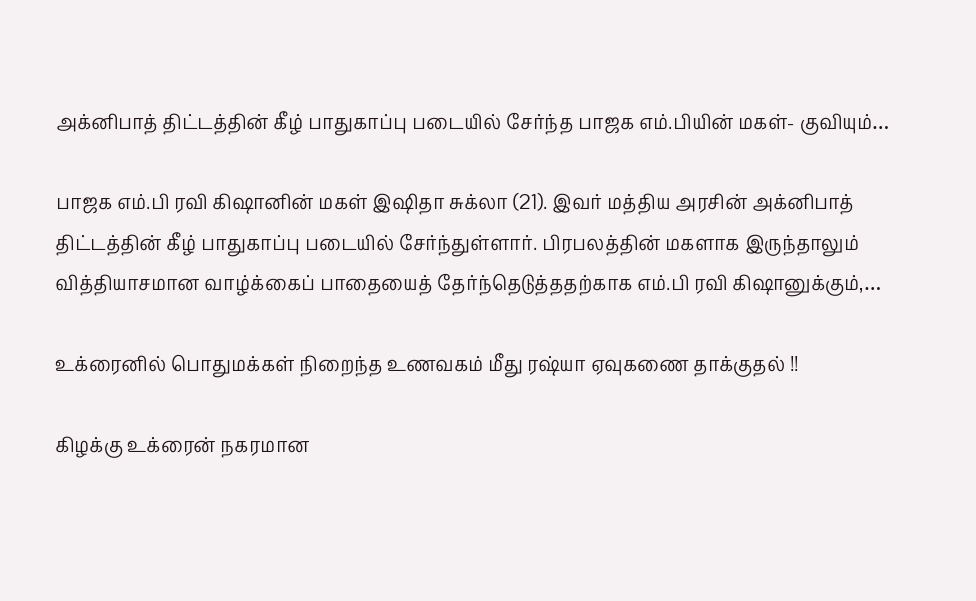அக்னிபாத் திட்டத்தின் கீழ் பாதுகாப்பு படையில் சேர்ந்த பாஜக எம்.பியின் மகள்- குவியும்…

பாஜக எம்.பி ரவி கிஷானின் மகள் இஷிதா சுக்லா (21). இவர் மத்திய அரசின் அக்னிபாத் திட்டத்தின் கீழ் பாதுகாப்பு படையில் சேர்ந்துள்ளார். பிரபலத்தின் மகளாக இருந்தாலும் வித்தியாசமான வாழ்க்கைப் பாதையைத் தேர்ந்தெடுத்ததற்காக எம்.பி ரவி கிஷானுக்கும்,…

உக்ரைனில் பொதுமக்கள் நிறைந்த உணவகம் மீது ரஷ்யா ஏவுகணை தாக்குதல் !!

கிழக்கு உக்ரைன் நகரமான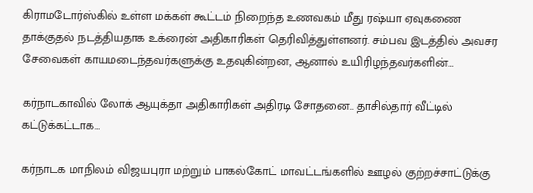கிராமடோர்ஸ்கில் உள்ள மக்கள் கூட்டம் நிறைந்த உணவகம் மீது ரஷ்யா ஏவுகணை தாக்குதல் நடத்தியதாக உக்ரைன் அதிகாரிகள் தெரிவித்துள்ளனர். சம்பவ இடத்தில் அவசர சேவைகள் காயமடைந்தவர்களுக்கு உதவுகின்றன, ஆனால் உயிரிழந்தவர்களின்…

கர்நாடகாவில் லோக் ஆயுக்தா அதிகாரிகள் அதிரடி சோதனை.. தாசில்தார் வீட்டில் கட்டுக்கட்டாக…

கர்நாடக மாநிலம் விஜயபுரா மற்றும் பாகல்கோட் மாவட்டங்களில் ஊழல் குற்றச்சாட்டுக்கு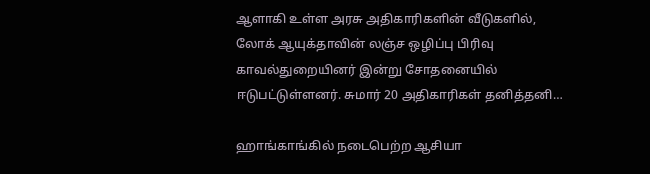ஆளாகி உள்ள அரசு அதிகாரிகளின் வீடுகளில், லோக் ஆயுக்தாவின் லஞ்ச ஒழிப்பு பிரிவு காவல்துறையினர் இன்று சோதனையில் ஈடுபட்டுள்ளனர். சுமார் 20 அதிகாரிகள் தனித்தனி…

ஹாங்காங்கில் நடைபெற்ற ஆசியா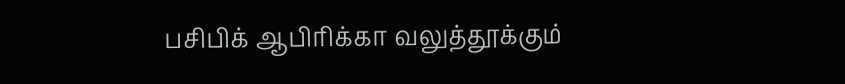பசிபிக் ஆபிரிக்கா வலுத்தூக்கும்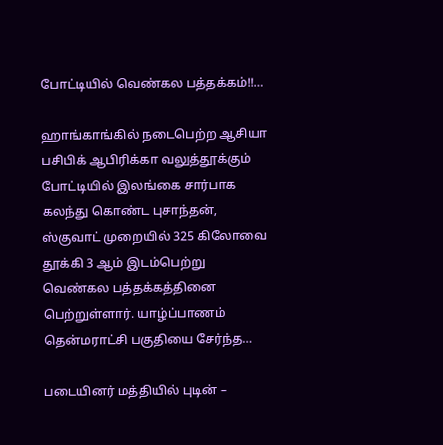போட்டியில் வெண்கல பத்தக்கம்!!…

ஹாங்காங்கில் நடைபெற்ற ஆசியா பசிபிக் ஆபிரிக்கா வலுத்தூக்கும் போட்டியில் இலங்கை சார்பாக கலந்து கொண்ட புசாந்தன், ஸ்குவாட் முறையில் 325 கிலோவை தூக்கி 3 ஆம் இடம்பெற்று வெண்கல பத்தக்கத்தினை பெற்றுள்ளார். யாழ்ப்பாணம் தென்மராட்சி பகுதியை சேர்ந்த…

படையினர் மத்தியில் புடின் –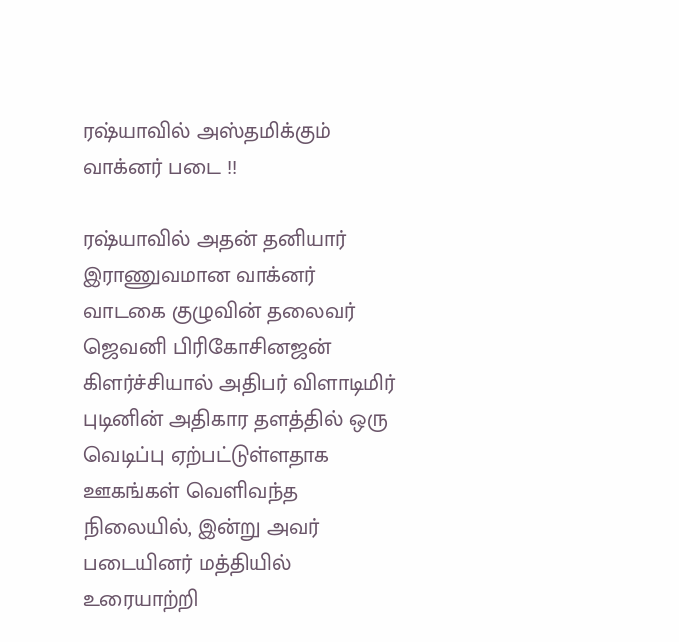ரஷ்யாவில் அஸ்தமிக்கும் வாக்னர் படை !!

ரஷ்யாவில் அதன் தனியார் இராணுவமான வாக்னர் வாடகை குழுவின் தலைவர் ஜெவனி பிரிகோசினஜன் கிளர்ச்சியால் அதிபர் விளாடிமிர் புடினின் அதிகார தளத்தில் ஒரு வெடிப்பு ஏற்பட்டுள்ளதாக ஊகங்கள் வெளிவந்த நிலையில், இன்று அவர் படையினர் மத்தியில் உரையாற்றி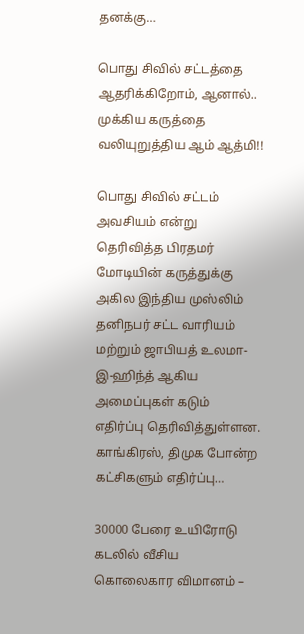தனக்கு…

பொது சிவில் சட்டத்தை ஆதரிக்கிறோம், ஆனால்.. முக்கிய கருத்தை வலியுறுத்திய ஆம் ஆத்மி!!

பொது சிவில் சட்டம் அவசியம் என்று தெரிவித்த பிரதமர் மோடியின் கருத்துக்கு அகில இந்திய முஸ்லிம் தனிநபர் சட்ட வாரியம் மற்றும் ஜாபியத் உலமா-இ-ஹிந்த் ஆகிய அமைப்புகள் கடும் எதிர்ப்பு தெரிவித்துள்ளன. காங்கிரஸ், திமுக போன்ற கட்சிகளும் எதிர்ப்பு…

30000 பேரை உயிரோடு கடலில் வீசிய கொலைகார விமானம் –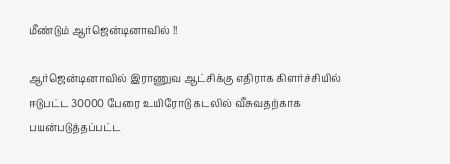மீண்டும் ஆர்ஜென்டினாவில் !!

ஆர்ஜென்டினாவில் இராணுவ ஆட்சிக்கு எதிராக கிளர்ச்சியில் ஈடுபட்ட 30000 பேரை உயிரோடு கடலில் வீசுவதற்காக பயன்படுத்தப்பட்ட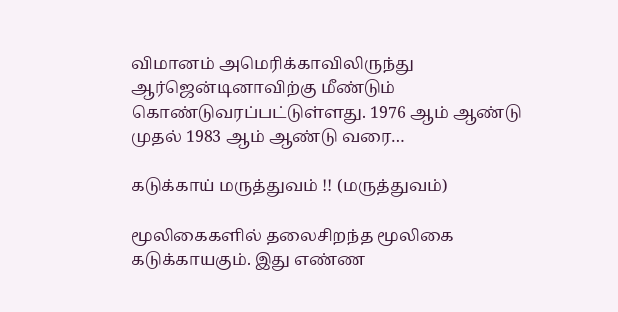விமானம் அமெரிக்காவிலிருந்து ஆர்ஜென்டினாவிற்கு மீண்டும் கொண்டுவரப்பட்டுள்ளது. 1976 ஆம் ஆண்டு முதல் 1983 ஆம் ஆண்டு வரை…

கடுக்காய் மருத்துவம் !! (மருத்துவம்)

மூலிகைகளில் தலைசிறந்த மூலிகை கடுக்காயகும். இது எண்ண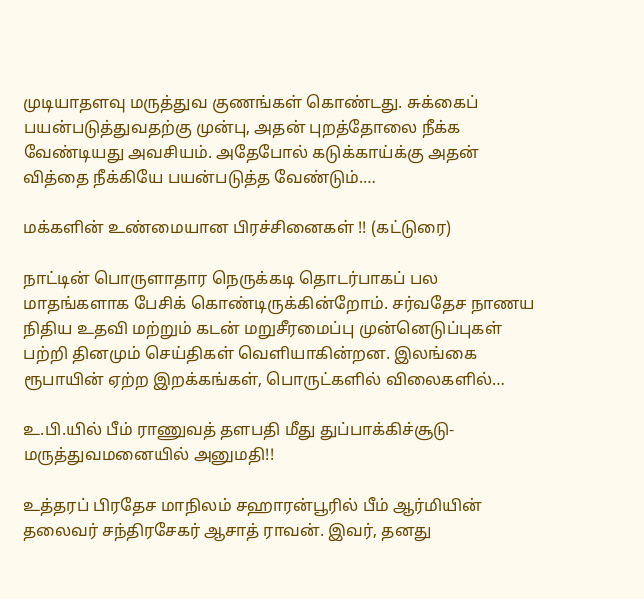முடியாதளவு மருத்துவ குணங்கள் கொண்டது. சுக்கைப் பயன்படுத்துவதற்கு முன்பு, அதன் புறத்தோலை நீக்க வேண்டியது அவசியம். அதேபோல் கடுக்காய்க்கு அதன் வித்தை நீக்கியே பயன்படுத்த வேண்டும்.…

மக்களின் உண்மையான பிரச்சினைகள் !! (கட்டுரை)

நாட்டின் பொருளாதார நெருக்கடி தொடர்பாகப் பல மாதங்களாக பேசிக் கொண்டிருக்கின்றோம். சர்வதேச நாணய நிதிய உதவி மற்றும் கடன் மறுசீரமைப்பு முன்னெடுப்புகள் பற்றி தினமும் செய்திகள் வெளியாகின்றன. இலங்கை ரூபாயின் ஏற்ற இறக்கங்கள், பொருட்களில் விலைகளில்…

உ.பி.யில் பீம் ராணுவத் தளபதி மீது துப்பாக்கிச்சூடு- மருத்துவமனையில் அனுமதி!!

உத்தரப் பிரதேச மாநிலம் சஹாரன்பூரில் பீம் ஆர்மியின் தலைவர் சந்திரசேகர் ஆசாத் ராவன். இவர், தனது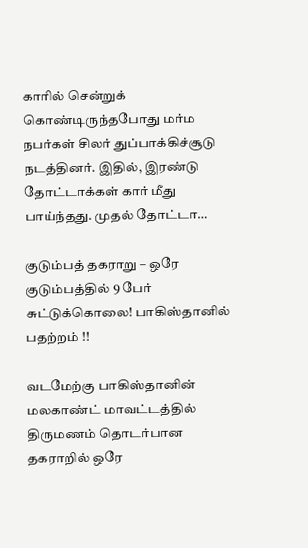காரில் சென்றுக் கொண்டிருந்தபோது மர்ம நபர்கள் சிலர் துப்பாக்கிச்சூடு நடத்தினர். இதில், இரண்டு தோட்டாக்கள் கார் மீது பாய்ந்தது. முதல் தோட்டா…

குடும்பத் தகராறு – ஒரே குடும்பத்தில் 9 பேர் சுட்டுக்கொலை! பாகிஸ்தானில் பதற்றம் !!

வடமேற்கு பாகிஸ்தானின் மலகாண்ட் மாவட்டத்தில் திருமணம் தொடர்பான தகராறில் ஒரே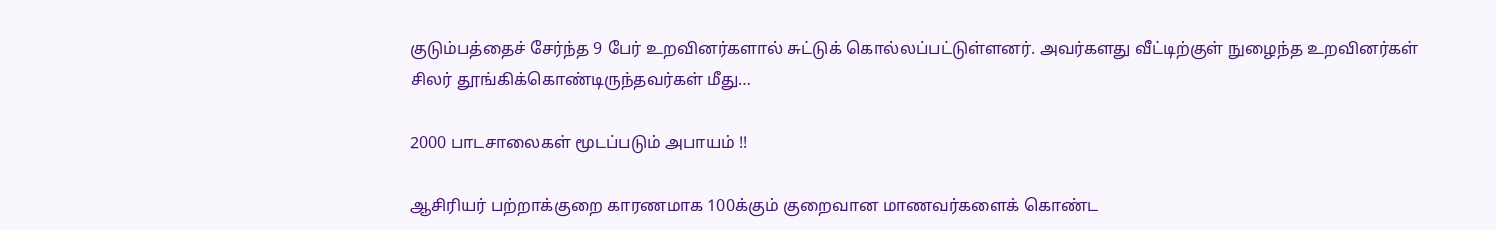குடும்பத்தைச் சேர்ந்த 9 பேர் உறவினர்களால் சுட்டுக் கொல்லப்பட்டுள்ளனர். அவர்களது வீட்டிற்குள் நுழைந்த உறவினர்கள் சிலர் தூங்கிக்கொண்டிருந்தவர்கள் மீது…

2000 பாடசாலைகள் மூடப்படும் அபாயம் !!

ஆசிரியர் பற்றாக்குறை காரணமாக 100க்கும் குறைவான மாணவர்களைக் கொண்ட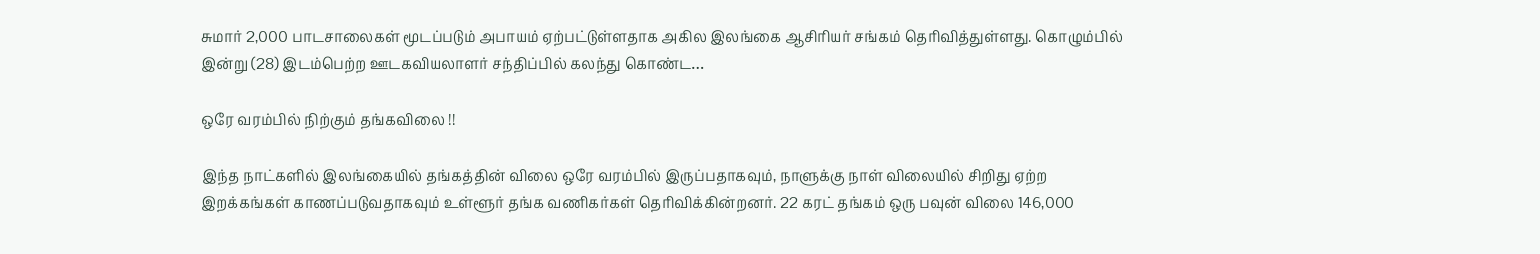சுமார் 2,000 பாடசாலைகள் மூடப்படும் அபாயம் ஏற்பட்டுள்ளதாக அகில இலங்கை ஆசிரியர் சங்கம் தெரிவித்துள்ளது. கொழும்பில் இன்று (28) இடம்பெற்ற ஊடகவியலாளர் சந்திப்பில் கலந்து கொண்ட…

ஒரே வரம்பில் நிற்கும் தங்கவிலை !!

இந்த நாட்களில் இலங்கையில் தங்கத்தின் விலை ஒரே வரம்பில் இருப்பதாகவும், நாளுக்கு நாள் விலையில் சிறிது ஏற்ற இறக்கங்கள் காணப்படுவதாகவும் உள்ளூர் தங்க வணிகர்கள் தெரிவிக்கின்றனர். 22 கரட் தங்கம் ஒரு பவுன் விலை 146,000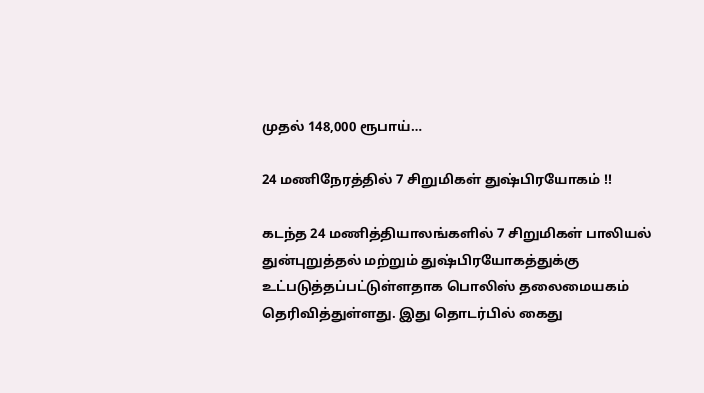முதல் 148,000 ரூபாய்…

24 மணிநேரத்தில் 7 சிறுமிகள் துஷ்பிரயோகம் !!

கடந்த 24 மணித்தியாலங்களில் 7 சிறுமிகள் பாலியல் துன்புறுத்தல் மற்றும் துஷ்பிரயோகத்துக்கு உட்படுத்தப்பட்டுள்ளதாக பொலிஸ் தலைமையகம் தெரிவித்துள்ளது. இது தொடர்பில் கைது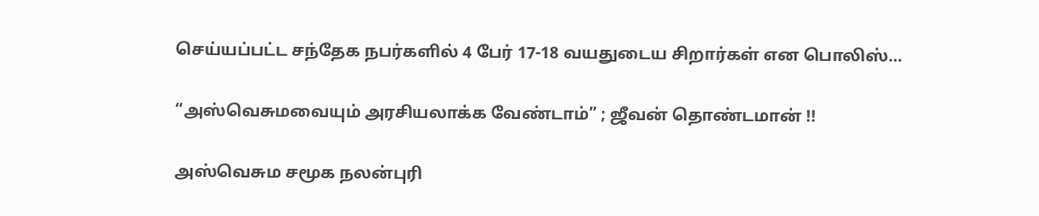செய்யப்பட்ட சந்தேக நபர்களில் 4 பேர் 17-18 வயதுடைய சிறார்கள் என பொலிஸ்…

“அஸ்வெசுமவையும் அரசியலாக்க வேண்டாம்” ; ஜீவன் தொண்டமான் !!

அஸ்வெசும சமூக நலன்புரி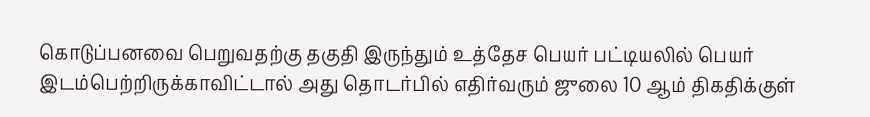கொடுப்பனவை பெறுவதற்கு தகுதி இருந்தும் உத்தேச பெயர் பட்டியலில் பெயர் இடம்பெற்றிருக்காவிட்டால் அது தொடர்பில் எதிர்வரும் ஜுலை 10 ஆம் திகதிக்குள்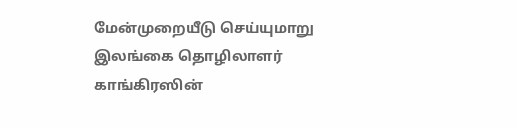மேன்முறையீடு செய்யுமாறு இலங்கை தொழிலாளர் காங்கிரஸின்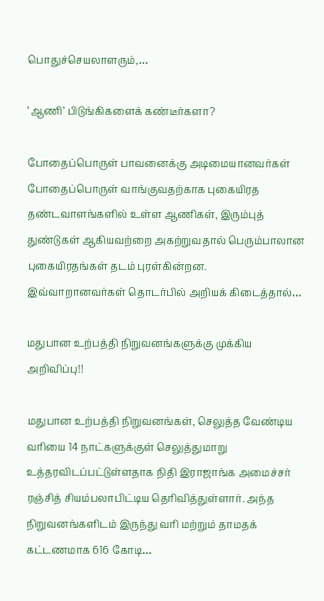பொதுச்செயலாளரும்,…

‘ஆணி’ பிடுங்கிகளைக் கண்டீர்களா?

போதைப்பொருள் பாவனைக்கு அடிமையானவர்கள் போதைப்பொருள் வாங்குவதற்காக புகையிரத தண்டவாளங்களில் உள்ள ஆணிகள், இரும்புத் துண்டுகள் ஆகியவற்றை அகற்றுவதால் பெரும்பாலான புகையிரதங்கள் தடம் புரள்கின்றன. இவ்வாறானவர்கள் தொடர்பில் அறியக் கிடைத்தால்…

மதுபான உற்பத்தி நிறுவனங்களுக்கு முக்கிய அறிவிப்பு!!

மதுபான உற்பத்தி நிறுவனங்கள், செலுத்த வேண்டிய வரியை 14 நாட்களுக்குள் செலுத்துமாறு உத்தரவிடப்பட்டுள்ளதாக நிதி இராஜாங்க அமைச்சர் ரஞ்சித் சியம்பலாபிட்டிய தெரிவித்துள்ளார். அந்த நிறுவனங்களிடம் இருந்து வரி மற்றும் தாமதக் கட்டணமாக 616 கோடி…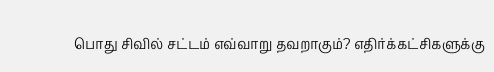பொது சிவில் சட்டம் எவ்வாறு தவறாகும்? எதிர்க்கட்சிகளுக்கு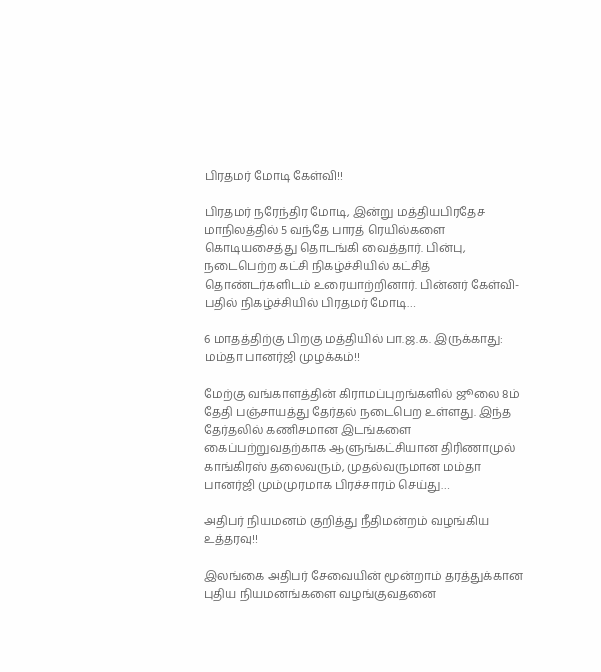பிரதமர் மோடி கேள்வி!!

பிரதமர் நரேந்திர மோடி, இன்று மத்தியபிரதேச மாநிலத்தில் 5 வந்தே பாரத் ரெயில்களை கொடியசைத்து தொடங்கி வைத்தார். பின்பு, நடைபெற்ற கட்சி நிகழ்ச்சியில் கட்சித் தொண்டர்களிடம் உரையாற்றினார். பின்னர் கேள்வி-பதில் நிகழ்ச்சியில் பிரதமர் மோடி…

6 மாதத்திற்கு பிறகு மத்தியில் பா.ஜ.க. இருக்காது: மம்தா பானர்ஜி முழக்கம்!!

மேற்கு வங்காளத்தின் கிராமப்புறங்களில் ஜூலை 8ம் தேதி பஞ்சாயத்து தேர்தல் நடைபெற உள்ளது. இந்த தேர்தலில் கணிசமான இடங்களை கைப்பற்றுவதற்காக ஆளுங்கட்சியான திரிணாமுல் காங்கிரஸ் தலைவரும், முதல்வருமான மம்தா பானர்ஜி மும்முரமாக பிரச்சாரம் செய்து…

அதிபர் நியமனம் குறித்து நீதிமன்றம் வழங்கிய உத்தரவு!!

இலங்கை அதிபர் சேவையின் மூன்றாம் தரத்துக்கான புதிய நியமனங்களை வழங்குவதனை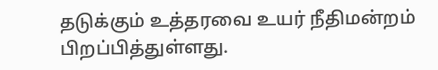தடுக்கும் உத்தரவை உயர் நீதிமன்றம் பிறப்பித்துள்ளது.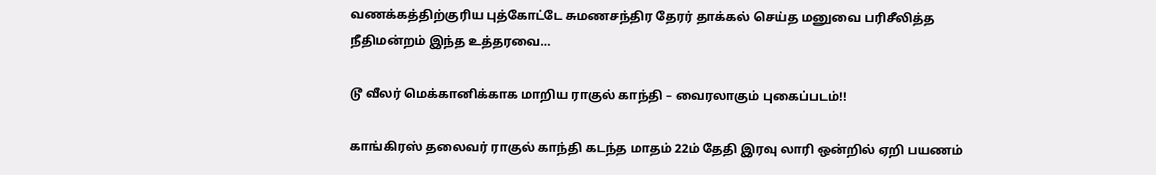வணக்கத்திற்குரிய புத்கோட்டே சுமணசந்திர தேரர் தாக்கல் செய்த மனுவை பரிசீலித்த நீதிமன்றம் இந்த உத்தரவை…

டூ வீலர் மெக்கானிக்காக மாறிய ராகுல் காந்தி – வைரலாகும் புகைப்படம்!!

காங்கிரஸ் தலைவர் ராகுல் காந்தி கடந்த மாதம் 22ம் தேதி இரவு லாரி ஒன்றில் ஏறி பயணம்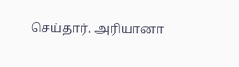செய்தார். அரியானா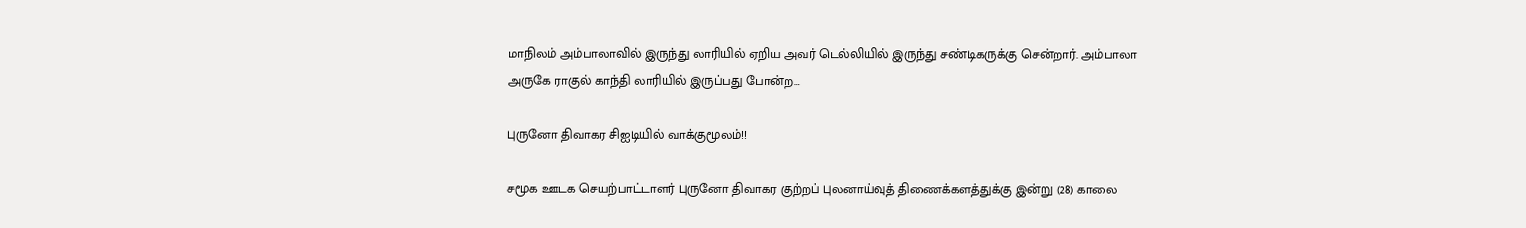மாநிலம் அம்பாலாவில் இருந்து லாரியில் ஏறிய அவர் டெல்லியில் இருந்து சண்டிகருக்கு சென்றார். அம்பாலா அருகே ராகுல் காந்தி லாரியில் இருப்பது போன்ற…

புருனோ திவாகர சிஐடியில் வாக்குமூலம்!!

சமூக ஊடக செயற்பாட்டாளர் புருனோ திவாகர குற்றப் புலனாய்வுத் திணைக்களத்துக்கு இன்று (28) காலை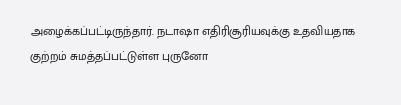அழைக்கப்பட்டிருந்தார். நடாஷா எதிரிசூரியவுக்கு உதவியதாக குற்றம் சுமத்தப்பட்டுள்ள புருனோ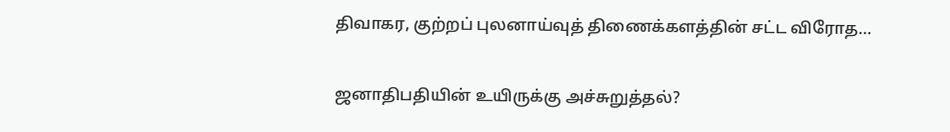திவாகர, குற்றப் புலனாய்வுத் திணைக்களத்தின் சட்ட விரோத…

ஜனாதிபதியின் உயிருக்கு அச்சுறுத்தல்?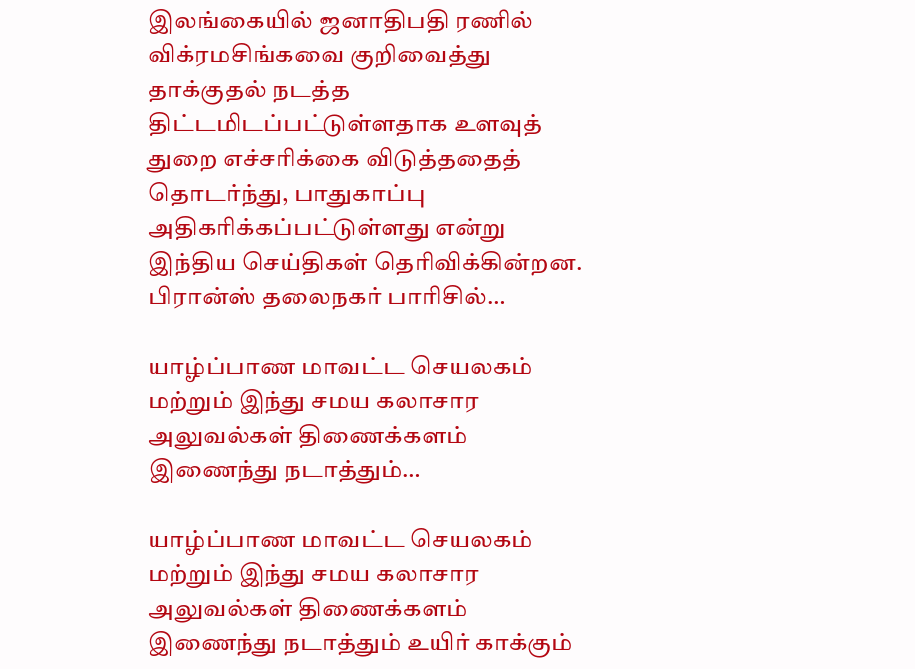இலங்கையில் ஜனாதிபதி ரணில் விக்ரமசிங்கவை குறிவைத்து தாக்குதல் நடத்த திட்டமிடப்பட்டுள்ளதாக உளவுத் துறை எச்சரிக்கை விடுத்ததைத் தொடர்ந்து, பாதுகாப்பு அதிகரிக்கப்பட்டுள்ளது என்று இந்திய செய்திகள் தெரிவிக்கின்றன. பிரான்ஸ் தலைநகர் பாரிசில்…

யாழ்ப்பாண மாவட்ட செயலகம் மற்றும் இந்து சமய கலாசார அலுவல்கள் திணைக்களம் இணைந்து நடாத்தும்…

யாழ்ப்பாண மாவட்ட செயலகம் மற்றும் இந்து சமய கலாசார அலுவல்கள் திணைக்களம் இணைந்து நடாத்தும் உயிர் காக்கும்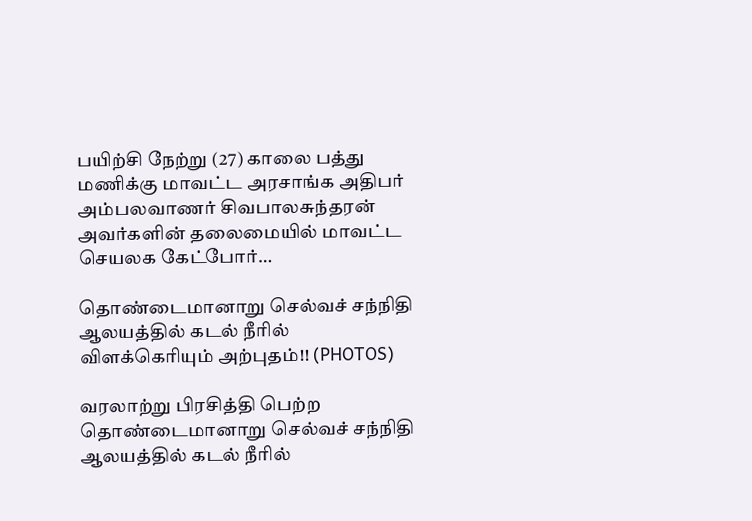பயிற்சி நேற்று (27) காலை பத்து மணிக்கு மாவட்ட அரசாங்க அதிபர் அம்பலவாணர் சிவபாலசுந்தரன் அவர்களின் தலைமையில் மாவட்ட செயலக கேட்போர்…

தொண்டைமானாறு செல்வச் சந்நிதி ஆலயத்தில் கடல் நீரில் விளக்கெரியும் அற்புதம்!! (PHOTOS)

வரலாற்று பிரசித்தி பெற்ற தொண்டைமானாறு செல்வச் சந்நிதி ஆலயத்தில் கடல் நீரில்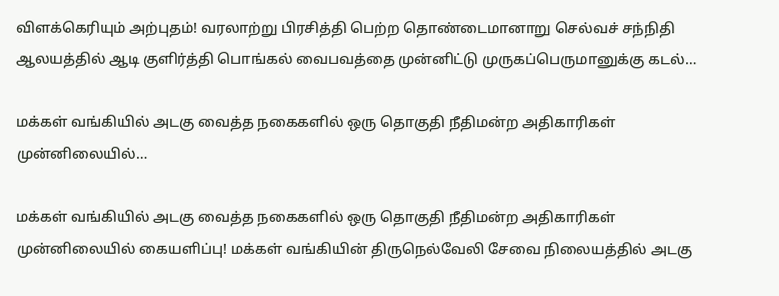விளக்கெரியும் அற்புதம்! வரலாற்று பிரசித்தி பெற்ற தொண்டைமானாறு செல்வச் சந்நிதி ஆலயத்தில் ஆடி குளிர்த்தி பொங்கல் வைபவத்தை முன்னிட்டு முருகப்பெருமானுக்கு கடல்…

மக்கள் வங்கியில் அடகு வைத்த நகைகளில் ஒரு தொகுதி நீதிமன்ற அதிகாரிகள் முன்னிலையில்…

மக்கள் வங்கியில் அடகு வைத்த நகைகளில் ஒரு தொகுதி நீதிமன்ற அதிகாரிகள் முன்னிலையில் கையளிப்பு! மக்கள் வங்கியின் திருநெல்வேலி சேவை நிலையத்தில் அடகு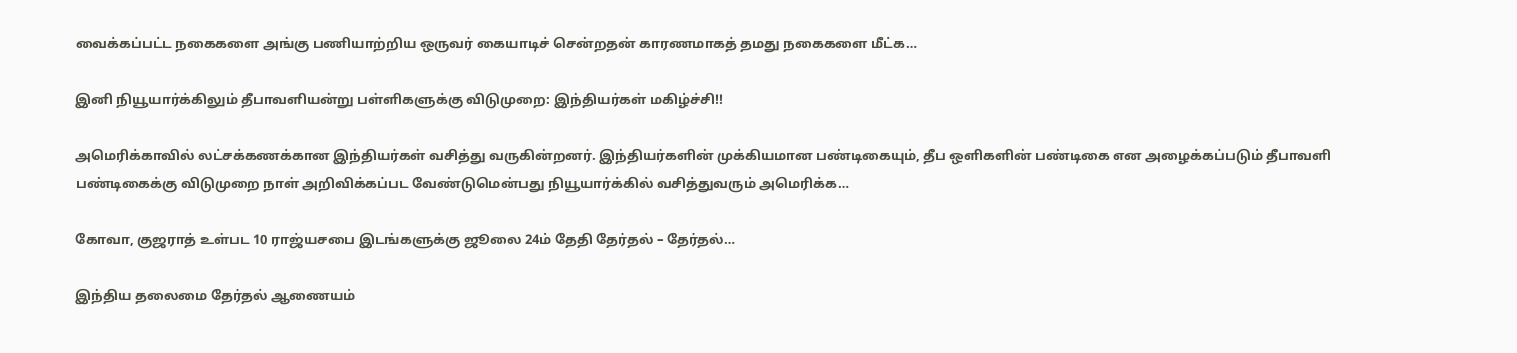வைக்கப்பட்ட நகைகளை அங்கு பணியாற்றிய ஒருவர் கையாடிச் சென்றதன் காரணமாகத் தமது நகைகளை மீட்க…

இனி நியூயார்க்கிலும் தீபாவளியன்று பள்ளிகளுக்கு விடுமுறை: இந்தியர்கள் மகிழ்ச்சி!!

அமெரிக்காவில் லட்சக்கணக்கான இந்தியர்கள் வசித்து வருகின்றனர். இந்தியர்களின் முக்கியமான பண்டிகையும், தீப ஒளிகளின் பண்டிகை என அழைக்கப்படும் தீபாவளி பண்டிகைக்கு விடுமுறை நாள் அறிவிக்கப்பட வேண்டுமென்பது நியூயார்க்கில் வசித்துவரும் அமெரிக்க…

கோவா, குஜராத் உள்பட 10 ராஜ்யசபை இடங்களுக்கு ஜூலை 24ம் தேதி தேர்தல் – தேர்தல்…

இந்திய தலைமை தேர்தல் ஆணையம்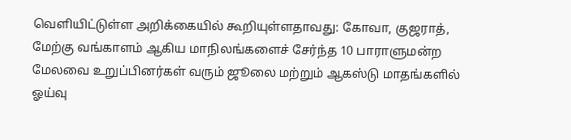வெளியிட்டுள்ள அறிக்கையில் கூறியுள்ளதாவது: கோவா, குஜராத், மேற்கு வங்காளம் ஆகிய மாநிலங்களைச் சேர்ந்த 10 பாராளுமன்ற மேலவை உறுப்பினர்கள் வரும் ஜூலை மற்றும் ஆகஸ்டு மாதங்களில் ஓய்வு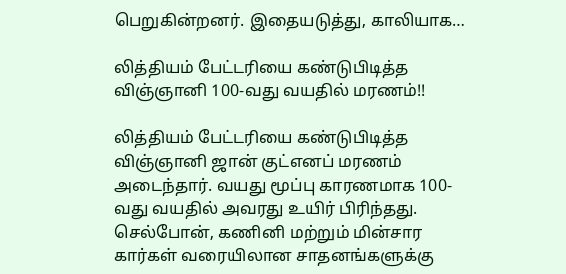பெறுகின்றனர். இதையடுத்து, காலியாக…

லித்தியம் பேட்டரியை கண்டுபிடித்த விஞ்ஞானி 100-வது வயதில் மரணம்!!

லித்தியம் பேட்டரியை கண்டுபிடித்த விஞ்ஞானி ஜான் குட்எனப் மரணம் அடைந்தார். வயது மூப்பு காரணமாக 100-வது வயதில் அவரது உயிர் பிரிந்தது. செல்போன், கணினி மற்றும் மின்சார கார்கள் வரையிலான சாதனங்களுக்கு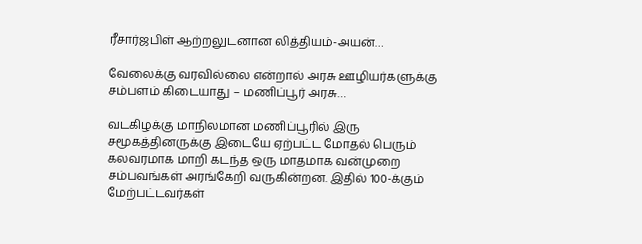ரீசார்ஜபிள் ஆற்றலுடனான லித்தியம்-அயன்…

வேலைக்கு வரவில்லை என்றால் அரசு ஊழியர்களுக்கு சம்பளம் கிடையாது – மணிப்பூர் அரசு…

வடகிழக்கு மாநிலமான மணிப்பூரில் இரு சமூகத்தினருக்கு இடையே ஏற்பட்ட மோதல் பெரும் கலவரமாக மாறி கடந்த ஒரு மாதமாக வன்முறை சம்பவங்கள் அரங்கேறி வருகின்றன. இதில் 100-க்கும் மேற்பட்டவர்கள்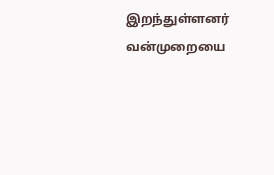இறந்துள்ளனர் வன்முறையை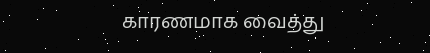காரணமாக வைத்து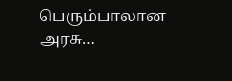பெரும்பாலான அரசு…